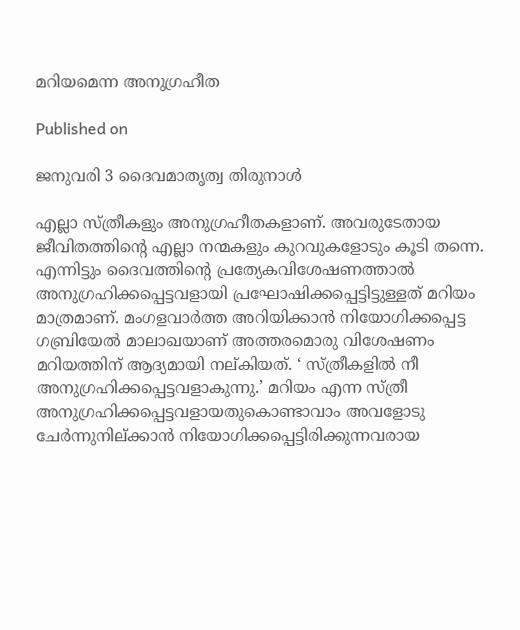മറിയമെന്ന അനുഗ്രഹീത

Published on

ജനുവരി 3 ദൈവമാതൃത്വ തിരുനാൾ

എല്ലാ സ്ത്രീകളും അനുഗ്രഹീതകളാണ്. അവരുടേതായ ജീവിതത്തിന്റെ എല്ലാ നന്മകളും കുറവുകളോടും കൂടി തന്നെ. എന്നിട്ടും ദൈവത്തിന്റെ പ്രത്യേകവിശേഷണത്താൽ അനുഗ്രഹിക്കപ്പെട്ടവളായി പ്രഘോഷിക്കപ്പെട്ടിട്ടുള്ളത് മറിയം മാത്രമാണ്. മംഗളവാർത്ത അറിയിക്കാൻ നിയോഗിക്കപ്പെട്ട ഗബ്രിയേൽ മാലാഖയാണ് അത്തരമൊരു വിശേഷണം മറിയത്തിന് ആദ്യമായി നല്കിയത്. ‘ സ്ത്രീകളിൽ നീ അനുഗ്രഹിക്കപ്പെട്ടവളാകുന്നു.’ മറിയം എന്ന സ്ത്രീ അനുഗ്രഹിക്കപ്പെട്ടവളായതുകൊണ്ടാവാം അവളോടു ചേർന്നുനില്ക്കാൻ നിയോഗിക്കപ്പെട്ടിരിക്കുന്നവരായ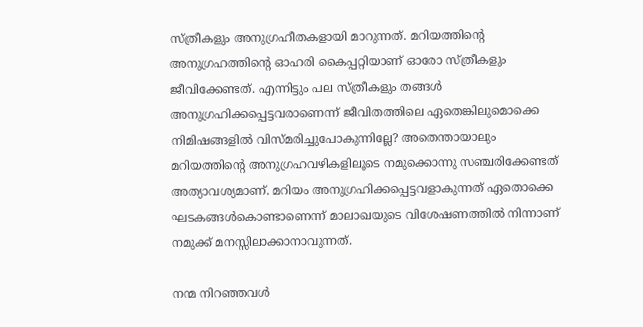സ്ത്രീകളും അനുഗ്രഹീതകളായി മാറുന്നത്. മറിയത്തിന്റെ അനുഗ്രഹത്തിന്റെ ഓഹരി കൈപ്പറ്റിയാണ് ഓരോ സ്ത്രീകളും ജീവിക്കേണ്ടത്. എന്നിട്ടും പല സ്ത്രീകളും തങ്ങൾ അനുഗ്രഹിക്കപ്പെട്ടവരാണെന്ന് ജീവിതത്തിലെ ഏതെങ്കിലുമൊക്കെ നിമിഷങ്ങളിൽ വിസ്മരിച്ചുപോകുന്നില്ലേ? അതെന്തായാലും മറിയത്തിന്റെ അനുഗ്രഹവഴികളിലൂടെ നമുക്കൊന്നു സഞ്ചരിക്കേണ്ടത് അത്യാവശ്യമാണ്. മറിയം അനുഗ്രഹിക്കപ്പെട്ടവളാകുന്നത് ഏതൊക്കെ ഘടകങ്ങൾകൊണ്ടാണെന്ന് മാലാഖയുടെ വിശേഷണത്തിൽ നിന്നാണ് നമുക്ക് മനസ്സിലാക്കാനാവുന്നത്.

നന്മ നിറഞ്ഞവൾ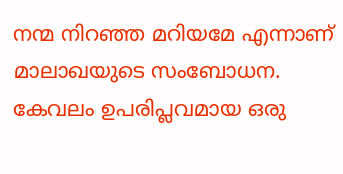നന്മ നിറഞ്ഞ മറിയമേ എന്നാണ് മാലാഖയുടെ സംബോധന. കേവലം ഉപരിപ്ലവമായ ഒരു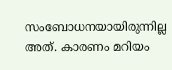സംബോധനയായിരുന്നില്ല അത്. കാരണം മറിയം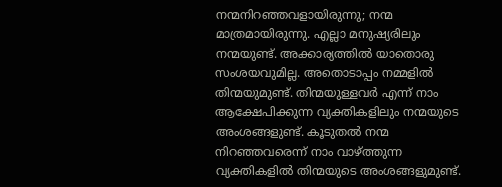നന്മനിറഞ്ഞവളായിരുന്നു; നന്മ മാത്രമായിരുന്നു. എല്ലാ മനുഷ്യരിലും നന്മയുണ്ട്. അക്കാര്യത്തിൽ യാതൊരു സംശയവുമില്ല. അതൊടാപ്പം നമ്മളിൽ തിന്മയുമുണ്ട്. തിന്മയുള്ളവർ എന്ന് നാം ആക്ഷേപിക്കുന്ന വ്യക്തികളിലും നന്മയുടെ അംശങ്ങളുണ്ട്. കൂടുതൽ നന്മ നിറഞ്ഞവരെന്ന് നാം വാഴ്ത്തുന്ന വ്യക്തികളിൽ തിന്മയുടെ അംശങ്ങളുമുണ്ട്.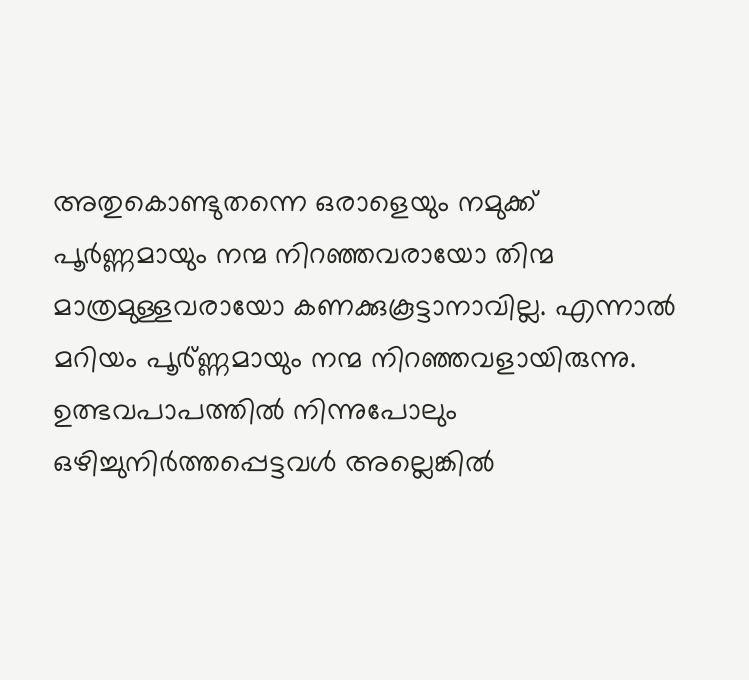അതുകൊണ്ടുതന്നെ ഒരാളെയും നമുക്ക് പൂർണ്ണമായും നന്മ നിറഞ്ഞവരായോ തിന്മ മാത്രമുള്ളവരായോ കണക്കുകൂട്ടാനാവില്ല. എന്നാൽ മറിയം പൂർ്ണ്ണമായും നന്മ നിറഞ്ഞവളായിരുന്നു. ഉത്ഭവപാപത്തിൽ നിന്നുപോലും ഒഴിച്ചുനിർത്തപ്പെട്ടവൾ അല്ലെങ്കിൽ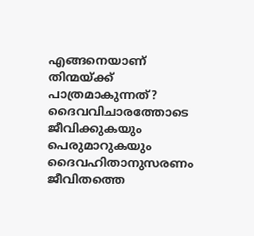എങ്ങനെയാണ് തിന്മയ്ക്ക് പാത്രമാകുന്നത്? ദൈവവിചാരത്തോടെ ജീവിക്കുകയും പെരുമാറുകയും ദൈവഹിതാനുസരണം ജീവിതത്തെ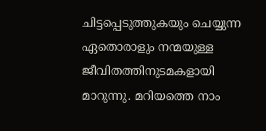ചിട്ടപ്പെടുത്തുകയും ചെയ്യുന്ന ഏതൊരാളും നന്മയുള്ള ജീവിതത്തിനുടമകളായി മാറുന്നു. മറിയത്തെ നാം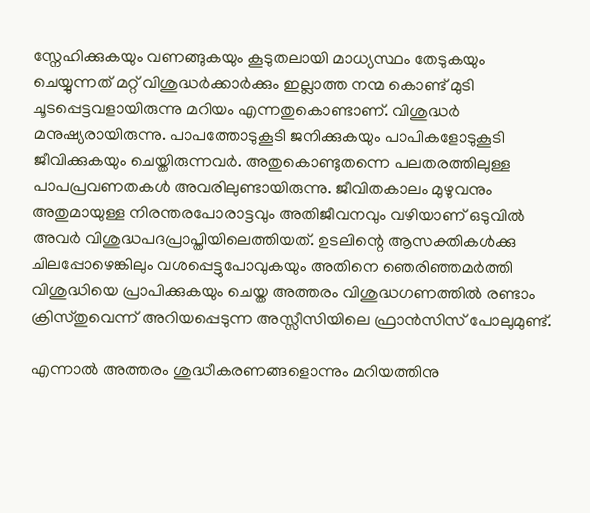സ്നേഹിക്കുകയും വണങ്ങുകയും കൂടുതലായി മാധ്യസ്ഥം തേടുകയും ചെയ്യുന്നത് മറ്റ് വിശുദ്ധർക്കാർക്കും ഇല്ലാത്ത നന്മ കൊണ്ട് മുടി ചൂടപ്പെട്ടവളായിരുന്നു മറിയം എന്നതുകൊണ്ടാണ്. വിശുദ്ധർ മനുഷ്യരായിരുന്നു. പാപത്തോടുകൂടി ജനിക്കുകയും പാപികളോടുകൂടി ജീവിക്കുകയും ചെയ്തിരുന്നവർ. അതുകൊണ്ടുതന്നെ പലതരത്തിലുള്ള പാപപ്രവണതകൾ അവരിലുണ്ടായിരുന്നു. ജീവിതകാലം മുഴുവനും അതുമായുള്ള നിരന്തരപോരാട്ടവും അതിജീവനവും വഴിയാണ് ഒടുവിൽ അവർ വിശുദ്ധപദപ്രാപ്തിയിലെത്തിയത്. ഉടലിന്റെ ആസക്തികൾക്കു ചിലപ്പോഴെങ്കിലും വശപ്പെട്ടുപോവുകയും അതിനെ ഞെരിഞ്ഞമർത്തി വിശുദ്ധിയെ പ്രാപിക്കുകയും ചെയ്ത അത്തരം വിശുദ്ധഗണത്തിൽ രണ്ടാം ക്രിസ്തുവെന്ന് അറിയപ്പെടുന്ന അസ്സീസിയിലെ ഫ്രാൻസിസ് പോലുമുണ്ട്.

എന്നാൽ അത്തരം ശുദ്ധീകരണങ്ങളൊന്നും മറിയത്തിനു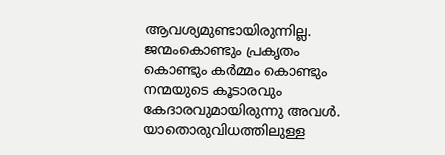ആവശ്യമുണ്ടായിരുന്നില്ല. ജന്മംകൊണ്ടും പ്രകൃതം കൊണ്ടും കർമ്മം കൊണ്ടും നന്മയുടെ കൂടാരവും കേദാരവുമായിരുന്നു അവൾ. യാതൊരുവിധത്തിലുള്ള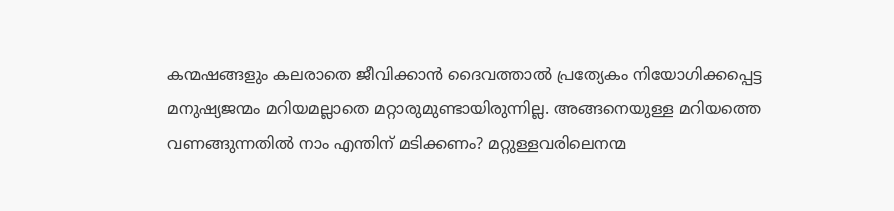കന്മഷങ്ങളും കലരാതെ ജീവിക്കാൻ ദൈവത്താൽ പ്രത്യേകം നിയോഗിക്കപ്പെട്ട മനുഷ്യജന്മം മറിയമല്ലാതെ മറ്റാരുമുണ്ടായിരുന്നില്ല. അങ്ങനെയുള്ള മറിയത്തെ വണങ്ങുന്നതിൽ നാം എന്തിന് മടിക്കണം? മറ്റുള്ളവരിലെനന്മ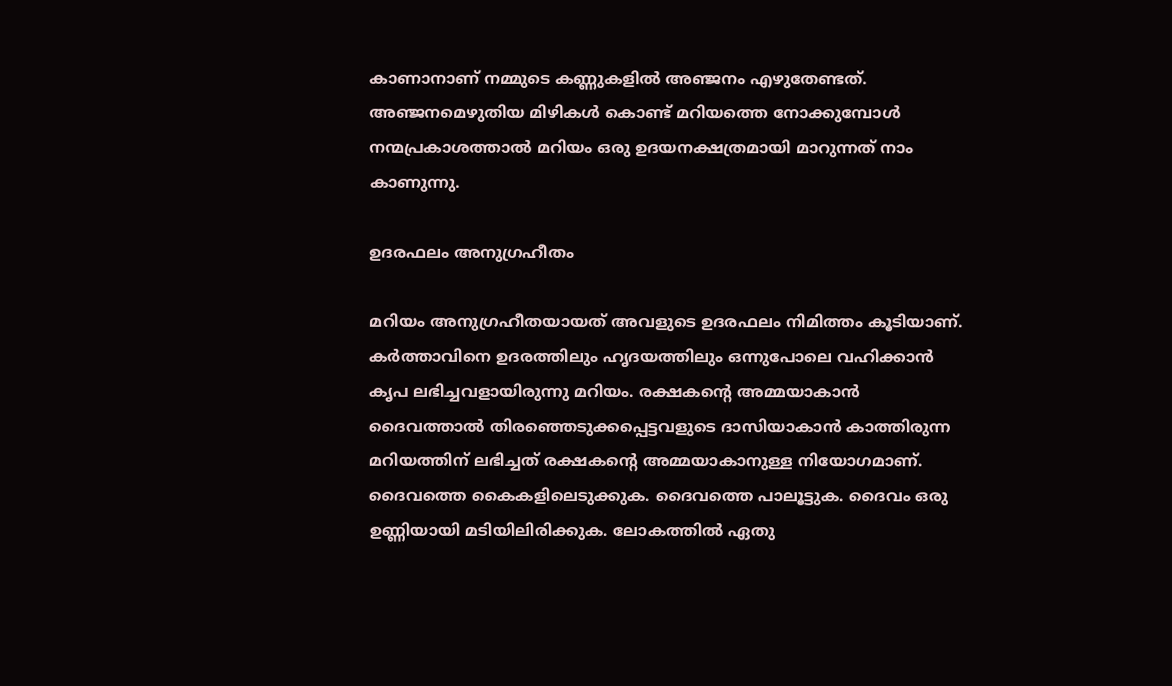കാണാനാണ് നമ്മുടെ കണ്ണുകളിൽ അഞ്ജനം എഴുതേണ്ടത്. അഞ്ജനമെഴുതിയ മിഴികൾ കൊണ്ട് മറിയത്തെ നോക്കുമ്പോൾ നന്മപ്രകാശത്താൽ മറിയം ഒരു ഉദയനക്ഷത്രമായി മാറുന്നത് നാം കാണുന്നു.

ഉദരഫലം അനുഗ്രഹീതം

മറിയം അനുഗ്രഹീതയായത് അവളുടെ ഉദരഫലം നിമിത്തം കൂടിയാണ്. കർത്താവിനെ ഉദരത്തിലും ഹൃദയത്തിലും ഒന്നുപോലെ വഹിക്കാൻ കൃപ ലഭിച്ചവളായിരുന്നു മറിയം. രക്ഷകന്റെ അമ്മയാകാൻ ദൈവത്താൽ തിരഞ്ഞെടുക്കപ്പെട്ടവളുടെ ദാസിയാകാൻ കാത്തിരുന്ന മറിയത്തിന് ലഭിച്ചത് രക്ഷകന്റെ അമ്മയാകാനുള്ള നിയോഗമാണ്. ദൈവത്തെ കൈകളിലെടുക്കുക. ദൈവത്തെ പാലൂട്ടുക. ദൈവം ഒരു ഉണ്ണിയായി മടിയിലിരിക്കുക. ലോകത്തിൽ ഏതു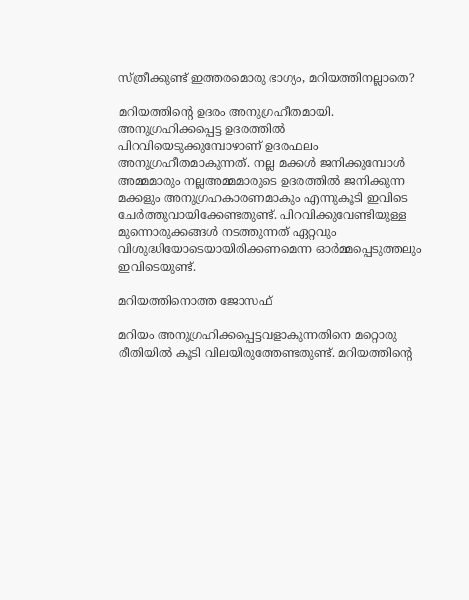സ്ത്രീക്കുണ്ട് ഇത്തരമൊരു ഭാഗ്യം, മറിയത്തിനല്ലാതെ?

മറിയത്തിന്റെ ഉദരം അനുഗ്രഹീതമായി. അനുഗ്രഹിക്കപ്പെട്ട ഉദരത്തിൽ പിറവിയെടുക്കുമ്പോഴാണ് ഉദരഫലം അനുഗ്രഹീതമാകുന്നത്. നല്ല മക്കൾ ജനിക്കുമ്പോൾ അമ്മമാരും നല്ലഅമ്മമാരുടെ ഉദരത്തിൽ ജനിക്കുന്ന മക്കളും അനുഗ്രഹകാരണമാകും എന്നുകൂടി ഇവിടെ ചേർത്തുവായിക്കേണ്ടതുണ്ട്. പിറവിക്കുവേണ്ടിയുള്ള മുന്നൊരുക്കങ്ങൾ നടത്തുന്നത് ഏറ്റവും വിശുദ്ധിയോടെയായിരിക്കണമെന്ന ഓർമ്മപ്പെടുത്തലും ഇവിടെയുണ്ട്.

മറിയത്തിനൊത്ത ജോസഫ്

മറിയം അനുഗ്രഹിക്കപ്പെട്ടവളാകുന്നതിനെ മറ്റൊരു രീതിയിൽ കൂടി വിലയിരുത്തേണ്ടതുണ്ട്. മറിയത്തിന്റെ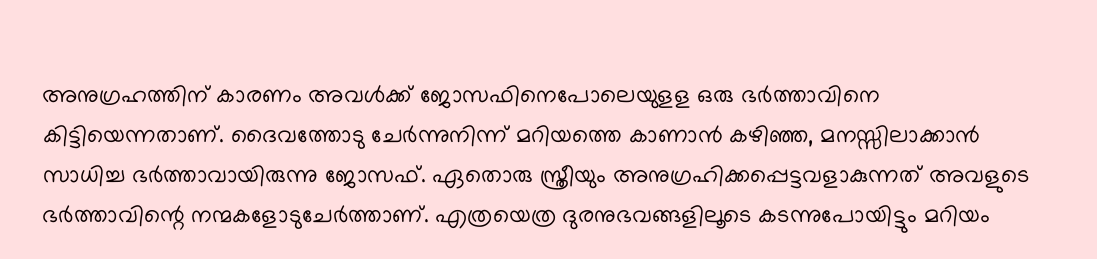അനുഗ്രഹത്തിന് കാരണം അവൾക്ക് ജോസഫിനെപോലെയുളള ഒരു ഭർത്താവിനെ കിട്ടിയെന്നതാണ്. ദൈവത്തോടു ചേർന്നുനിന്ന് മറിയത്തെ കാണാൻ കഴിഞ്ഞ, മനസ്സിലാക്കാൻ സാധിച്ച ഭർത്താവായിരുന്നു ജോസഫ്. ഏതൊരു സ്ത്രീയും അനുഗ്രഹിക്കപ്പെട്ടവളാകുന്നത് അവളുടെ ഭർത്താവിന്റെ നന്മകളോടുചേർത്താണ്. എത്രയെത്ര ദുരനുഭവങ്ങളിലൂടെ കടന്നുപോയിട്ടും മറിയം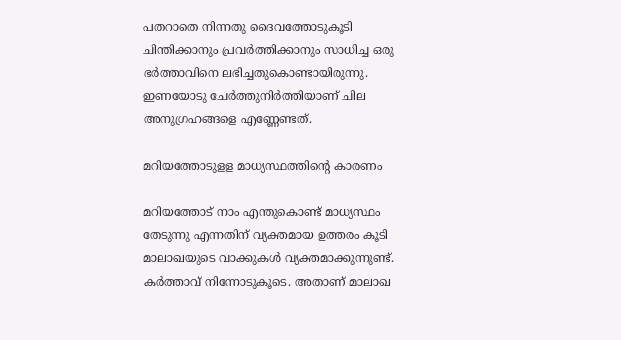പതറാതെ നിന്നതു ദൈവത്തോടുകൂടി ചിന്തിക്കാനും പ്രവർത്തിക്കാനും സാധിച്ച ഒരു ഭർത്താവിനെ ലഭിച്ചതുകൊണ്ടായിരുന്നു. ഇണയോടു ചേർത്തുനിർത്തിയാണ് ചില അനുഗ്രഹങ്ങളെ എണ്ണേണ്ടത്.

മറിയത്തോടുളള മാധ്യസ്ഥത്തിന്റെ കാരണം

മറിയത്തോട് നാം എന്തുകൊണ്ട് മാധ്യസ്ഥം തേടുന്നു എന്നതിന് വ്യക്തമായ ഉത്തരം കൂടി മാലാഖയുടെ വാക്കുകൾ വ്യക്തമാക്കുന്നുണ്ട്. കർത്താവ് നിന്നോടുകൂടെ. അതാണ് മാലാഖ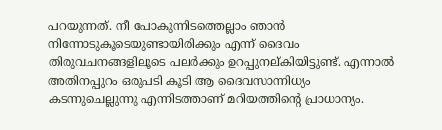പറയുന്നത്. നീ പോകുന്നിടത്തെല്ലാം ഞാൻ നിന്നോടുകൂടെയുണ്ടായിരിക്കും എന്ന് ദൈവം തിരുവചനങ്ങളിലൂടെ പലർക്കും ഉറപ്പുനല്കിയിട്ടുണ്ട്. എന്നാൽ അതിനപ്പുറം ഒരുപടി കൂടി ആ ദൈവസാന്നിധ്യം കടന്നുചെല്ലുന്നു എന്നിടത്താണ് മറിയത്തിന്റെ പ്രാധാന്യം.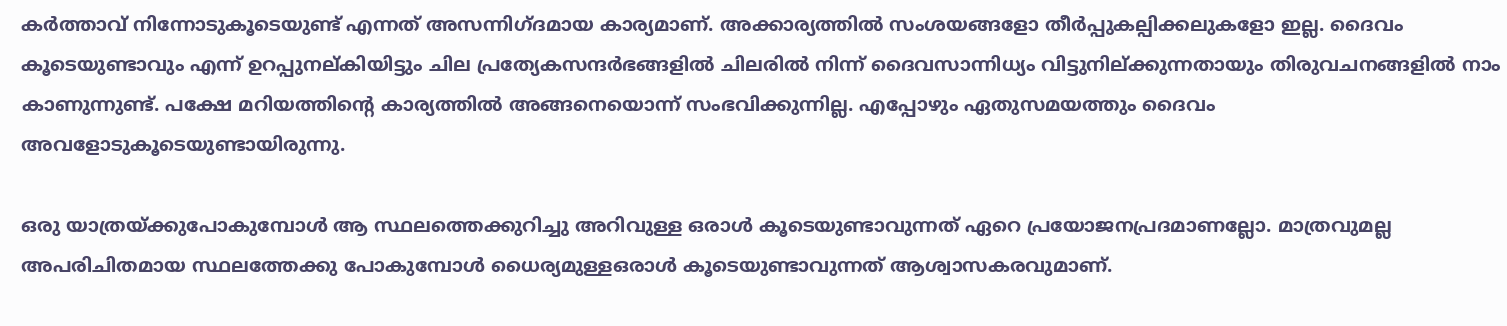കർത്താവ് നിന്നോടുകൂടെയുണ്ട് എന്നത് അസന്നിഗ്ദമായ കാര്യമാണ്. അക്കാര്യത്തിൽ സംശയങ്ങളോ തീർപ്പുകല്പിക്കലുകളോ ഇല്ല. ദൈവം കൂടെയുണ്ടാവും എന്ന് ഉറപ്പുനല്കിയിട്ടും ചില പ്രത്യേകസന്ദർഭങ്ങളിൽ ചിലരിൽ നിന്ന് ദൈവസാന്നിധ്യം വിട്ടുനില്ക്കുന്നതായും തിരുവചനങ്ങളിൽ നാം കാണുന്നുണ്ട്. പക്ഷേ മറിയത്തിന്റെ കാര്യത്തിൽ അങ്ങനെയൊന്ന് സംഭവിക്കുന്നില്ല. എപ്പോഴും ഏതുസമയത്തും ദൈവം അവളോടുകൂടെയുണ്ടായിരുന്നു.

ഒരു യാത്രയ്ക്കുപോകുമ്പോൾ ആ സ്ഥലത്തെക്കുറിച്ചു അറിവുള്ള ഒരാൾ കൂടെയുണ്ടാവുന്നത് ഏറെ പ്രയോജനപ്രദമാണല്ലോ. മാത്രവുമല്ല അപരിചിതമായ സ്ഥലത്തേക്കു പോകുമ്പോൾ ധൈര്യമുള്ളഒരാൾ കൂടെയുണ്ടാവുന്നത് ആശ്വാസകരവുമാണ്.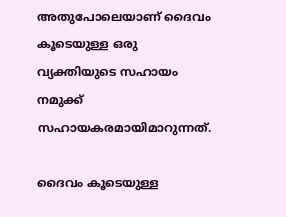അതുപോലെയാണ് ദൈവം കൂടെയുള്ള ഒരു വ്യക്തിയുടെ സഹായം നമുക്ക് സഹായകരമായിമാറുന്നത്.

ദൈവം കൂടെയുള്ള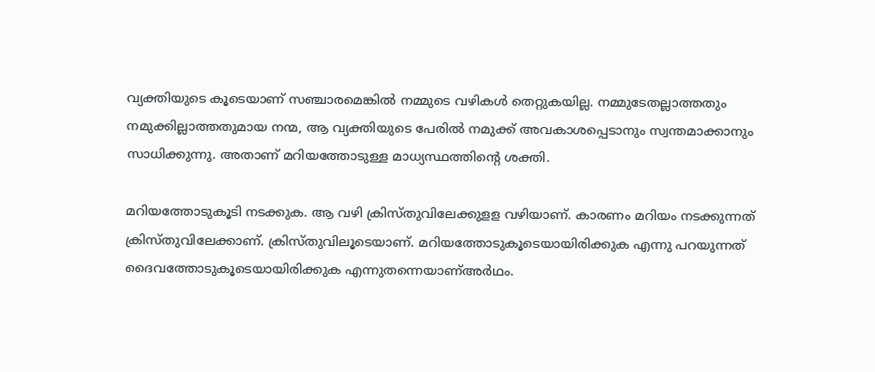വ്യക്തിയുടെ കൂടെയാണ് സഞ്ചാരമെങ്കിൽ നമ്മുടെ വഴികൾ തെറ്റുകയില്ല. നമ്മുടേതല്ലാത്തതും നമുക്കില്ലാത്തതുമായ നന്മ, ആ വ്യക്തിയുടെ പേരിൽ നമുക്ക് അവകാശപ്പെടാനും സ്വന്തമാക്കാനും സാധിക്കുന്നു. അതാണ് മറിയത്തോടുള്ള മാധ്യസ്ഥത്തിന്റെ ശക്തി.

മറിയത്തോടുകൂടി നടക്കുക. ആ വഴി ക്രിസ്തുവിലേക്കുളള വഴിയാണ്. കാരണം മറിയം നടക്കുന്നത് ക്രിസ്തുവിലേക്കാണ്. ക്രിസ്തുവിലൂടെയാണ്. മറിയത്തോടുകൂടെയായിരിക്കുക എന്നു പറയുന്നത് ദൈവത്തോടുകൂടെയായിരിക്കുക എന്നുതന്നെയാണ്അർഥം.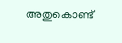അതുകൊണ്ട്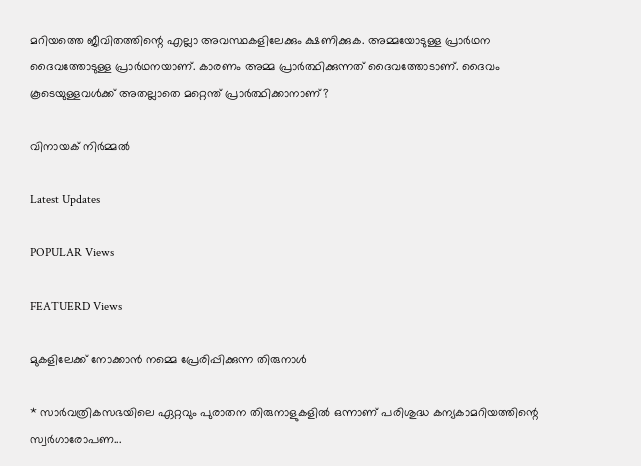മറിയത്തെ ജീവിതത്തിന്റെ എല്ലാ അവസ്ഥകളിലേക്കും ക്ഷണിക്കുക. അമ്മയോടുള്ള പ്രാർഥന ദൈവത്തോടുള്ള പ്രാർഥനയാണ്. കാരണം അമ്മ പ്രാർത്ഥിക്കുന്നത് ദൈവത്തോടാണ്. ദൈവം കൂടെയുള്ളവൾക്ക് അതല്ലാതെ മറ്റെന്ത് പ്രാർത്ഥിക്കാനാണ്?

വിനായക് നിർമ്മൽ

Latest Updates

POPULAR Views

FEATUERD Views

മുകളിലേക്ക് നോക്കാന്‍ നമ്മെ പ്രേരിപ്പിക്കുന്ന തിരുനാള്‍

* സാര്‍വത്രികസഭയിലെ ഏറ്റവും പുരാതന തിരുനാളുകളില്‍ ഒന്നാണ് പരിശുദ്ധ കന്യകാമറിയത്തിന്റെ സ്വര്‍ഗാരോപണ...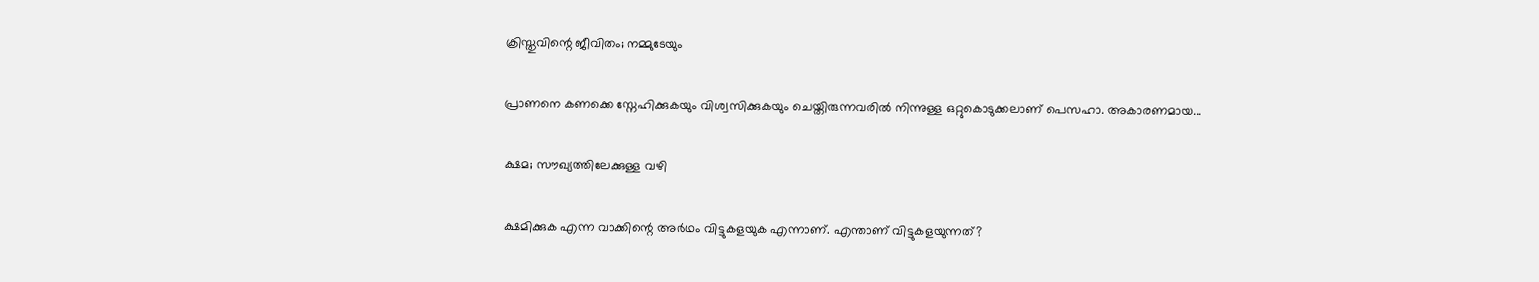ക്രിസ്തുവിന്റെ ജീവിതം; നമ്മുടേയും

പ്രാണനെ കണക്കെ സ്നേഹിക്കുകയും വിശ്വസിക്കുകയും ചെയ്തിരുന്നവരിൽ നിന്നുള്ള ഒറ്റുകൊടുക്കലാണ് പെസഹാ. അകാരണമായ...

ക്ഷമ; സൗഖ്യത്തിലേക്കുള്ള വഴി

ക്ഷമിക്കുക എന്ന വാക്കിന്റെ അർഥം വിട്ടുകളയുക എന്നാണ്. എന്താണ് വിട്ടുകളയുന്നത്?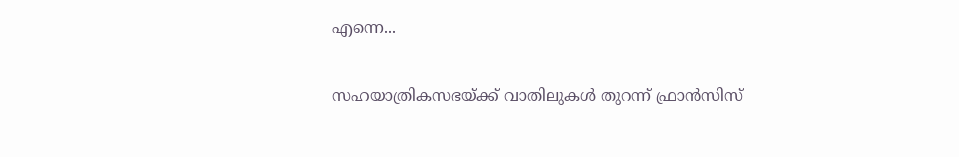എന്നെ...

സഹയാത്രികസഭയ്ക്ക് വാതിലുകള്‍ തുറന്ന് ഫ്രാന്‍സിസ്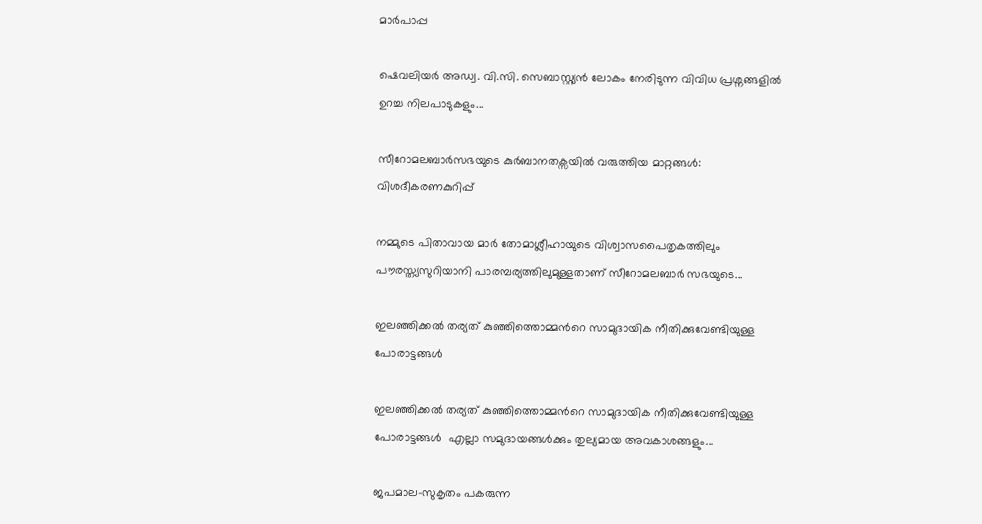മാര്‍പാപ്പ

ഷെവലിയര്‍ അഡ്വ. വി.സി. സെബാസ്റ്റ്യന്‍ ലോകം നേരിടുന്ന വിവിധ പ്രശ്നങ്ങളില്‍ ഉറച്ച നിലപാടുകളും...

സീറോമലബാർസഭയുടെ കുർബാനതക്സയിൽ വരുത്തിയ മാറ്റങ്ങൾ: വിശദീകരണകുറിപ്പ്

നമ്മുടെ പിതാവായ മാർ തോമാശ്ലീഹായുടെ വിശ്വാസപൈതൃകത്തിലും പൗരസ്ത്യസുറിയാനി പാരമ്പര്യത്തിലുമുള്ളതാണ് സീറോമലബാർ സഭയുടെ...

ഇലഞ്ഞിക്കൽ തര്യത് കുഞ്ഞിത്തൊമ്മന്‍റെ സാമുദായിക നീതിക്കുവേണ്ടിയുള്ള പോരാട്ടങ്ങൾ

ഇലഞ്ഞിക്കൽ തര്യത് കുഞ്ഞിത്തൊമ്മന്‍റെ സാമുദായിക നീതിക്കുവേണ്ടിയുള്ള പോരാട്ടങ്ങൾ  എല്ലാ സമുദായങ്ങൾക്കും തുല്യമായ അവകാശങ്ങളും...

ജപമാല-സുകൃതം പകരുന്ന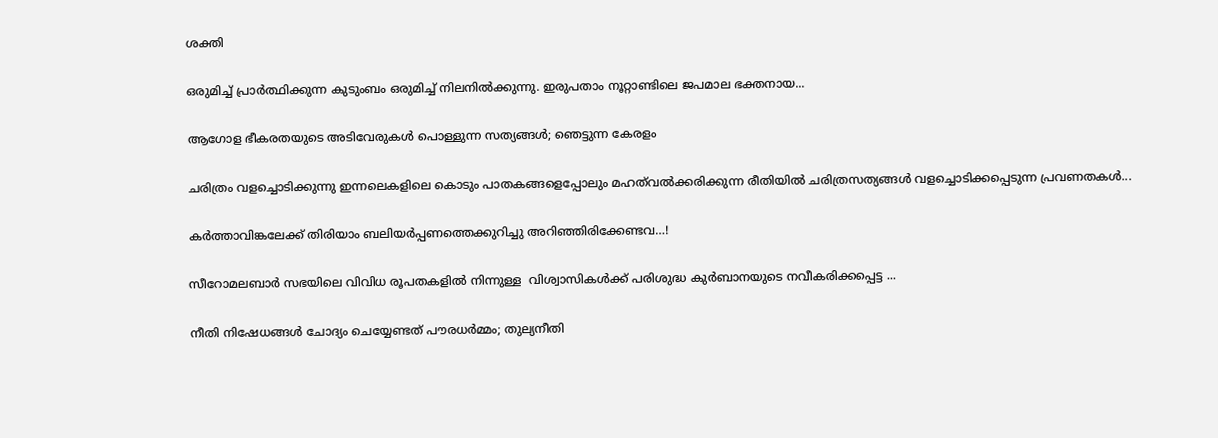ശക്തി

ഒരുമിച്ച് പ്രാർത്ഥിക്കുന്ന കുടുംബം ഒരുമിച്ച് നിലനിൽക്കുന്നു. ഇരുപതാം നൂറ്റാണ്ടിലെ ജപമാല ഭക്തനായ...

ആഗോള ഭീകരതയുടെ അടിവേരുകള്‍ പൊള്ളുന്ന സത്യങ്ങള്‍; ഞെട്ടുന്ന കേരളം

ചരിത്രം വളച്ചൊടിക്കുന്നു ഇന്നലെകളിലെ കൊടും പാതകങ്ങളെപ്പോലും മഹത്‌വല്‍ക്കരിക്കുന്ന രീതിയില്‍ ചരിത്രസത്യങ്ങള്‍ വളച്ചൊടിക്കപ്പെടുന്ന പ്രവണതകള്‍...

കര്‍ത്താവിങ്കലേക്ക് തിരിയാം ബലിയര്‍പ്പണത്തെക്കുറിച്ചു അറിഞ്ഞിരിക്കേണ്ടവ…!

സീറോമലബാര്‍ സഭയിലെ വിവിധ രൂപതകളില്‍ നിന്നുള്ള  വിശ്വാസികള്‍ക്ക് പരിശുദ്ധ കുര്‍ബാനയുടെ നവീകരിക്കപ്പെട്ട ...

നീതി നിഷേധങ്ങൾ ചോദ്യം ചെയ്യേണ്ടത് പൗരധർമ്മം; തുല്യനീതി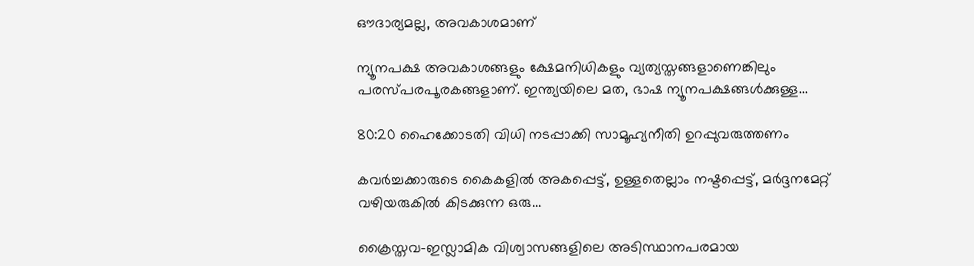ഔദാര്യമല്ല, അവകാശമാണ്

ന്യൂനപക്ഷ അവകാശങ്ങളും ക്ഷേമനിധികളും വ്യത്യസ്തങ്ങളാണെങ്കിലും പരസ്പരപൂരകങ്ങളാണ്. ഇന്ത്യയിലെ മത, ഭാഷ ന്യൂനപക്ഷങ്ങൾക്കുള്ള...

80:20 ഹൈക്കോടതി വിധി നടപ്പാക്കി സാമൂഹ്യനീതി ഉറപ്പുവരുത്തണം

കവർച്ചക്കാരുടെ കൈകളിൽ അകപ്പെട്ട്, ഉള്ളതെല്ലാം നഷ്ടപ്പെട്ട്, മർദ്ദനമേറ്റ് വഴിയരുകിൽ കിടക്കുന്ന ഒരു...

ക്രൈസ്തവ-ഇസ്ലാമിക വിശ്വാസങ്ങളിലെ അടിസ്ഥാനപരമായ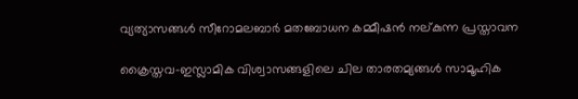വ്യത്യാസങ്ങള്‍ സീറോമലബാര്‍ മതബോധന കമ്മീഷന്‍ നല്കുന്ന പ്രസ്താവന

ക്രൈസ്തവ-ഇസ്ലാമിക വിശ്വാസങ്ങളിലെ ചില താരതമ്യങ്ങള്‍ സാമൂഹിക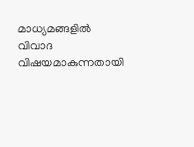മാധ്യമങ്ങളില്‍ വിവാദ വിഷയമാകുന്നതായി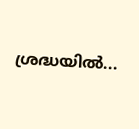ശ്രദ്ധയില്‍...